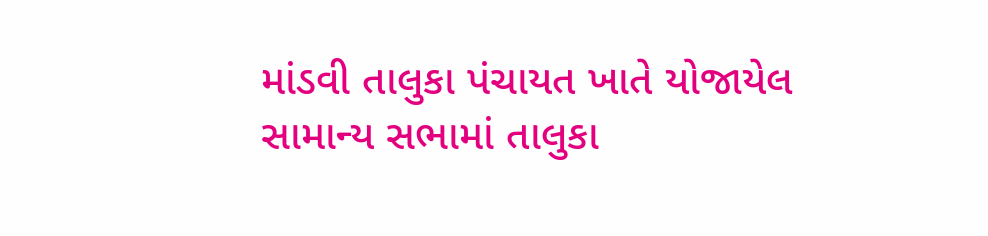માંડવી તાલુકા પંચાયત ખાતે યોજાયેલ સામાન્ય સભામાં તાલુકા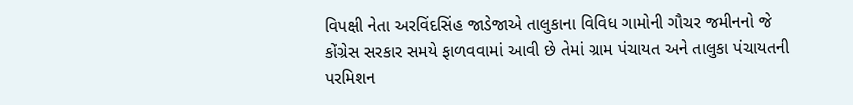વિપક્ષી નેતા અરવિંદસિંહ જાડેજાએ તાલુકાના વિવિધ ગામોની ગૌચર જમીનનો જે કોંગ્રેસ સરકાર સમયે ફાળવવામાં આવી છે તેમાં ગ્રામ પંચાયત અને તાલુકા પંચાયતની પરમિશન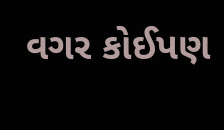વગર કોઈપણ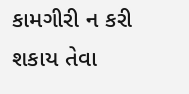કામગીરી ન કરી શકાય તેવા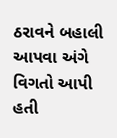ઠરાવને બહાલી આપવા અંગે વિગતો આપી હતી